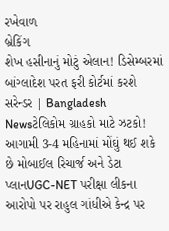રખેવાળ
બ્રેકિંગ
શેખ હસીનાનું મોટું એલાન! ડિસેમ્બરમાં બાંગ્લાદેશ પરત ફરી કોર્ટમાં કરશે સરેન્ડર | Bangladesh Newsટેલિકોમ ગ્રાહકો માટે ઝટકો! આગામી 3-4 મહિનામાં મોંઘું થઈ શકે છે મોબાઈલ રિચાર્જ અને ડેટા પ્લાનUGC-NET પરીક્ષા લીકના આરોપો પર રાહુલ ગાંધીએ કેન્દ્ર પર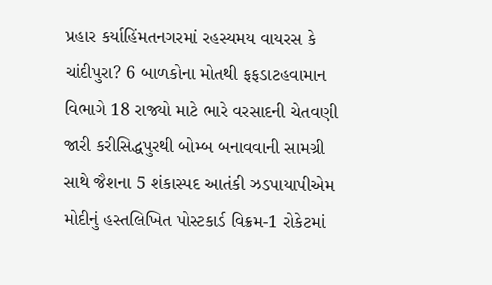પ્રહાર કર્યાહિંમતનગરમાં રહસ્યમય વાયરસ કે ચાંદીપુરા? 6 બાળકોના મોતથી ફફડાટહવામાન વિભાગે 18 રાજ્યો માટે ભારે વરસાદની ચેતવણી જારી કરીસિદ્ધપુરથી બોમ્બ બનાવવાની સામગ્રી સાથે જૈશના 5 શંકાસ્પદ આતંકી ઝડપાયાપીએમ મોદીનું હસ્તલિખિત પોસ્ટકાર્ડ વિક્રમ-1 રોકેટમાં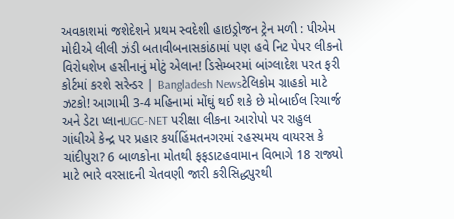અવકાશમાં જશેદેશને પ્રથમ સ્વદેશી હાઇડ્રોજન ટ્રેન મળી : પીએમ મોદીએ લીલી ઝંડી બતાવીબનાસકાંઠામાં પણ હવે નિટ પેપર લીકનો વિરોધશેખ હસીનાનું મોટું એલાન! ડિસેમ્બરમાં બાંગ્લાદેશ પરત ફરી કોર્ટમાં કરશે સરેન્ડર | Bangladesh Newsટેલિકોમ ગ્રાહકો માટે ઝટકો! આગામી 3-4 મહિનામાં મોંઘું થઈ શકે છે મોબાઈલ રિચાર્જ અને ડેટા પ્લાનUGC-NET પરીક્ષા લીકના આરોપો પર રાહુલ ગાંધીએ કેન્દ્ર પર પ્રહાર કર્યાહિંમતનગરમાં રહસ્યમય વાયરસ કે ચાંદીપુરા? 6 બાળકોના મોતથી ફફડાટહવામાન વિભાગે 18 રાજ્યો માટે ભારે વરસાદની ચેતવણી જારી કરીસિદ્ધપુરથી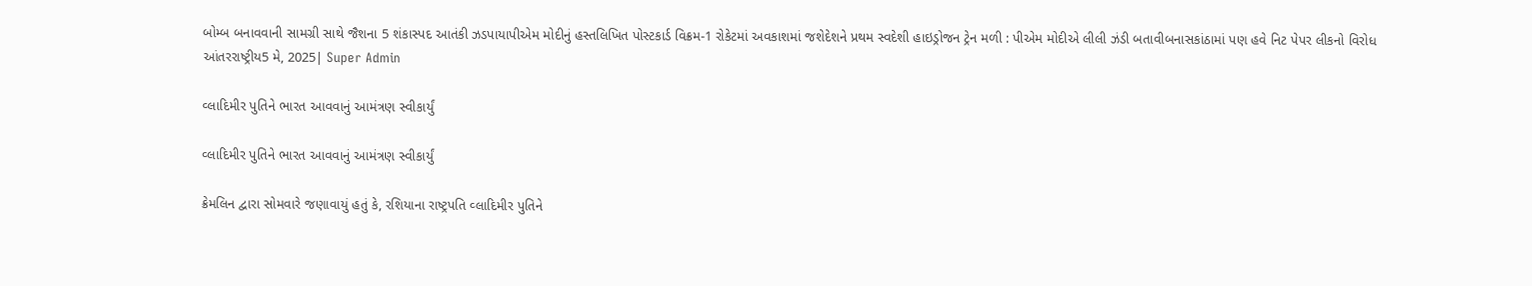બોમ્બ બનાવવાની સામગ્રી સાથે જૈશના 5 શંકાસ્પદ આતંકી ઝડપાયાપીએમ મોદીનું હસ્તલિખિત પોસ્ટકાર્ડ વિક્રમ-1 રોકેટમાં અવકાશમાં જશેદેશને પ્રથમ સ્વદેશી હાઇડ્રોજન ટ્રેન મળી : પીએમ મોદીએ લીલી ઝંડી બતાવીબનાસકાંઠામાં પણ હવે નિટ પેપર લીકનો વિરોધ
આંતરરાષ્ટ્રીય5 મે, 2025| Super Admin

વ્લાદિમીર પુતિને ભારત આવવાનું આમંત્રણ સ્વીકાર્યું

વ્લાદિમીર પુતિને ભારત આવવાનું આમંત્રણ સ્વીકાર્યું

ક્રેમલિન દ્વારા સોમવારે જણાવાયું હતું કે, રશિયાના રાષ્ટ્રપતિ વ્લાદિમીર પુતિને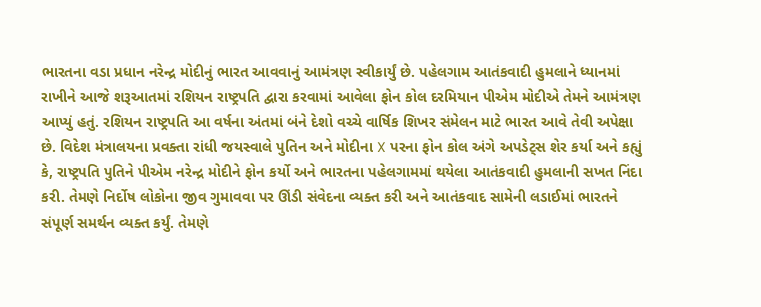ભારતના વડા પ્રધાન નરેન્દ્ર મોદીનું ભારત આવવાનું આમંત્રણ સ્વીકાર્યું છે. પહેલગામ આતંકવાદી હુમલાને ધ્યાનમાં રાખીને આજે શરૂઆતમાં રશિયન રાષ્ટ્રપતિ દ્વારા કરવામાં આવેલા ફોન કોલ દરમિયાન પીએમ મોદીએ તેમને આમંત્રણ આપ્યું હતું. રશિયન રાષ્ટ્રપતિ આ વર્ષના અંતમાં બંને દેશો વચ્ચે વાર્ષિક શિખર સંમેલન માટે ભારત આવે તેવી અપેક્ષા છે. વિદેશ મંત્રાલયના પ્રવક્તા રાંધી જયસ્વાલે પુતિન અને મોદીના X પરના ફોન કોલ અંગે અપડેટ્સ શેર કર્યા અને કહ્યું કે, રાષ્ટ્રપતિ પુતિને પીએમ નરેન્દ્ર મોદીને ફોન કર્યો અને ભારતના પહેલગામમાં થયેલા આતંકવાદી હુમલાની સખત નિંદા કરી. તેમણે નિર્દોષ લોકોના જીવ ગુમાવવા પર ઊંડી સંવેદના વ્યક્ત કરી અને આતંકવાદ સામેની લડાઈમાં ભારતને સંપૂર્ણ સમર્થન વ્યક્ત કર્યું. તેમણે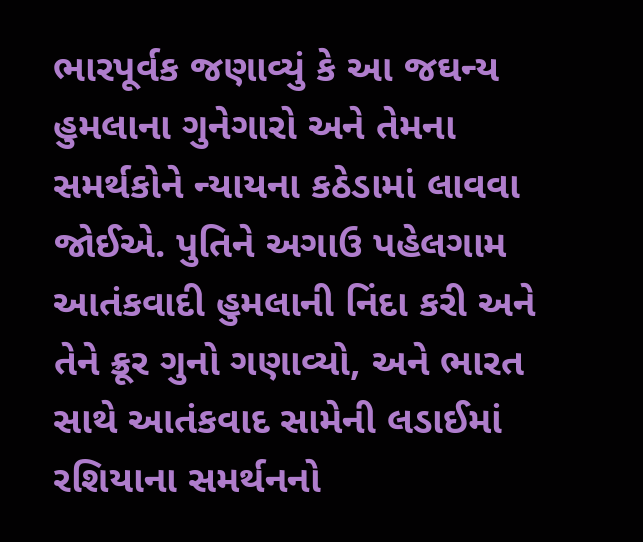ભારપૂર્વક જણાવ્યું કે આ જઘન્ય હુમલાના ગુનેગારો અને તેમના સમર્થકોને ન્યાયના કઠેડામાં લાવવા જોઈએ. પુતિને અગાઉ પહેલગામ આતંકવાદી હુમલાની નિંદા કરી અને તેને ક્રૂર ગુનો ગણાવ્યો, અને ભારત સાથે આતંકવાદ સામેની લડાઈમાં રશિયાના સમર્થનનો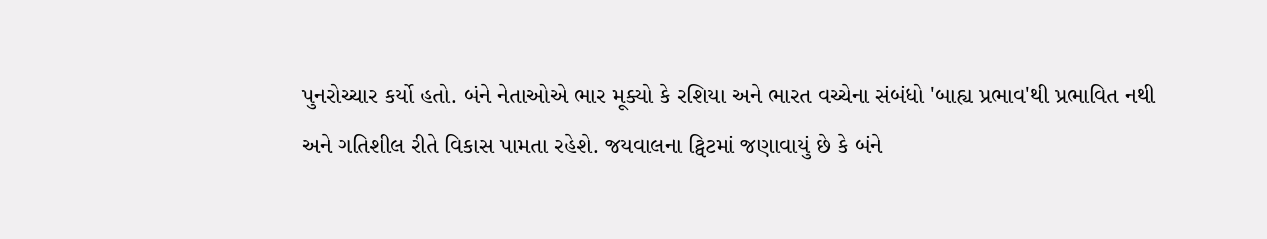પુનરોચ્ચાર કર્યો હતો. બંને નેતાઓએ ભાર મૂક્યો કે રશિયા અને ભારત વચ્ચેના સંબંધો 'બાહ્ય પ્રભાવ'થી પ્રભાવિત નથી અને ગતિશીલ રીતે વિકાસ પામતા રહેશે. જયવાલના ટ્વિટમાં જણાવાયું છે કે બંને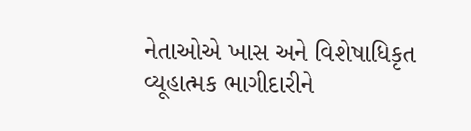નેતાઓએ ખાસ અને વિશેષાધિકૃત વ્યૂહાત્મક ભાગીદારીને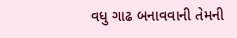વધુ ગાઢ બનાવવાની તેમની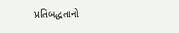પ્રતિબદ્ધતાનો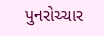પુનરોચ્ચાર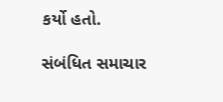કર્યો હતો.

સંબંધિત સમાચાર